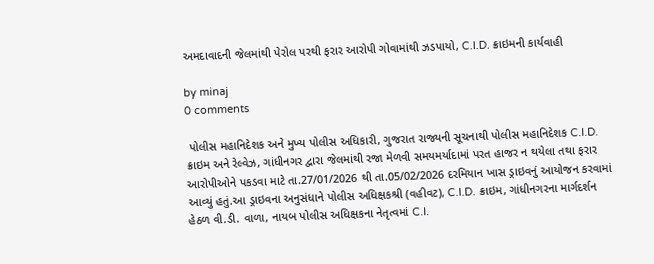અમદાવાદની જેલમાંથી પેરોલ પરથી ફરાર આરોપી ગોવામાંથી ઝડપાયો, C.I.D. ક્રાઇમની કાર્યવાહી

by minaj
0 comments

 પોલીસ મહાનિદેશક અને મુખ્ય પોલીસ અધિકારી, ગુજરાત રાજ્યની સૂચનાથી પોલીસ મહાનિદેશક C.I.D. ક્રાઇમ અને રેલ્વેઝ, ગાંધીનગર દ્વારા જેલમાંથી રજા મેળવી સમયમર્યાદામાં પરત હાજર ન થયેલા તથા ફરાર આરોપીઓને પકડવા માટે તા.27/01/2026 થી તા.05/02/2026 દરમિયાન ખાસ ડ્રાઇવનું આયોજન કરવામાં આવ્યું હતું.આ ડ્રાઇવના અનુસંધાને પોલીસ અધિક્ષકશ્રી (વહીવટ), C.I.D. ક્રાઇમ, ગાંધીનગરના માર્ગદર્શન હેઠળ વી.ડી. વાળા, નાયબ પોલીસ અધિક્ષકના નેતૃત્વમાં C.I.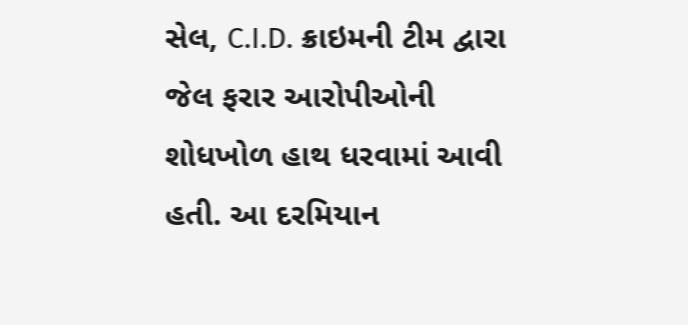સેલ, C.I.D. ક્રાઇમની ટીમ દ્વારા જેલ ફરાર આરોપીઓની શોધખોળ હાથ ધરવામાં આવી હતી. આ દરમિયાન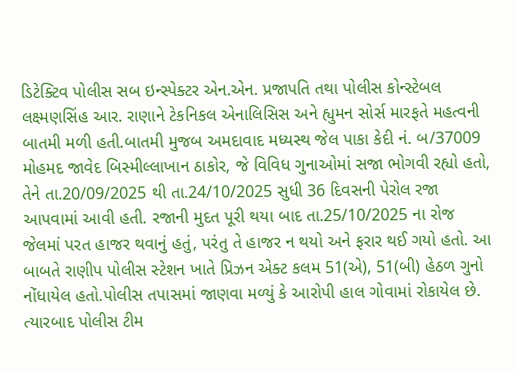ડિટેક્ટિવ પોલીસ સબ ઇન્સ્પેક્ટર એન.એન. પ્રજાપતિ તથા પોલીસ કોન્સ્ટેબલ લક્ષ્મણસિંહ આર. રાણાને ટેકનિકલ એનાલિસિસ અને હ્યુમન સોર્સ મારફતે મહત્વની બાતમી મળી હતી.બાતમી મુજબ અમદાવાદ મધ્યસ્થ જેલ પાકા કેદી નં. બ/37009 મોહમદ જાવેદ બિસ્મીલ્લાખાન ઠાકોર, જે વિવિધ ગુનાઓમાં સજા ભોગવી રહ્યો હતો, તેને તા.20/09/2025 થી તા.24/10/2025 સુધી 36 દિવસની પેરોલ રજા આપવામાં આવી હતી. રજાની મુદત પૂરી થયા બાદ તા.25/10/2025 ના રોજ જેલમાં પરત હાજર થવાનું હતું, પરંતુ તે હાજર ન થયો અને ફરાર થઈ ગયો હતો. આ બાબતે રાણીપ પોલીસ સ્ટેશન ખાતે પ્રિઝન એક્ટ કલમ 51(એ), 51(બી) હેઠળ ગુનો નોંધાયેલ હતો.પોલીસ તપાસમાં જાણવા મળ્યું કે આરોપી હાલ ગોવામાં રોકાયેલ છે. ત્યારબાદ પોલીસ ટીમ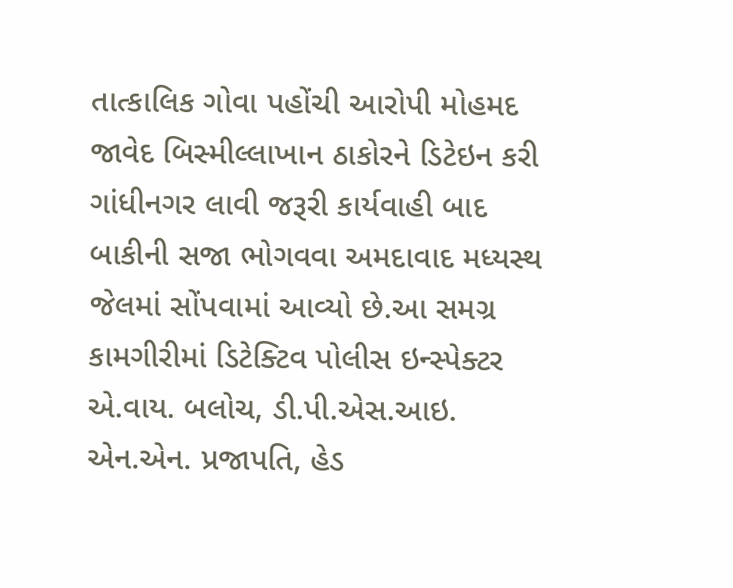તાત્કાલિક ગોવા પહોંચી આરોપી મોહમદ જાવેદ બિસ્મીલ્લાખાન ઠાકોરને ડિટેઇન કરી ગાંધીનગર લાવી જરૂરી કાર્યવાહી બાદ બાકીની સજા ભોગવવા અમદાવાદ મધ્યસ્થ જેલમાં સોંપવામાં આવ્યો છે.આ સમગ્ર કામગીરીમાં ડિટેક્ટિવ પોલીસ ઇન્સ્પેક્ટર એ.વાય. બલોચ, ડી.પી.એસ.આઇ. એન.એન. પ્રજાપતિ, હેડ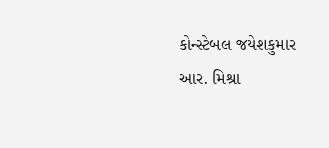કોન્સ્ટેબલ જયેશકુમાર આર. મિશ્રા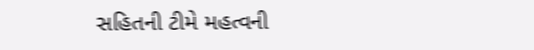સહિતની ટીમે મહત્વની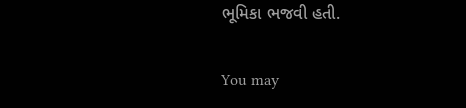ભૂમિકા ભજવી હતી.

You may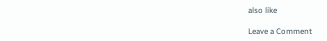also like

Leave a Comment